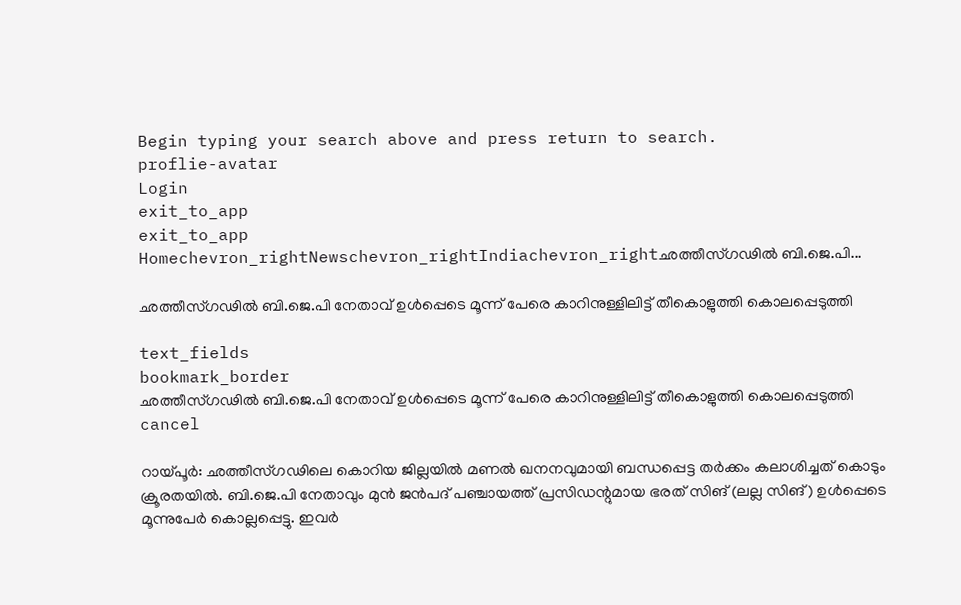Begin typing your search above and press return to search.
proflie-avatar
Login
exit_to_app
exit_to_app
Homechevron_rightNewschevron_rightIndiachevron_rightഛത്തീസ്ഗഢിൽ ബി.ജെ.പി...

ഛത്തീസ്ഗഢിൽ ബി.ജെ.പി നേതാവ് ഉൾപ്പെടെ മൂന്ന് പേരെ കാറിനുള്ളിലിട്ട് തീകൊളുത്തി കൊലപ്പെടുത്തി

text_fields
bookmark_border
ഛത്തീസ്ഗഢിൽ ബി.ജെ.പി നേതാവ് ഉൾപ്പെടെ മൂന്ന് പേരെ കാറിനുള്ളിലിട്ട് തീകൊളുത്തി കൊലപ്പെടുത്തി
cancel

റായ്‌പൂർ: ഛത്തീസ്ഗഢിലെ കൊറിയ ജില്ലയിൽ മണൽ ഖനനവുമായി ബന്ധപ്പെട്ട തർക്കം കലാശിച്ചത് കൊടും ക്രൂരതയിൽ. ബി.ജെ.പി നേതാവും മുൻ ജൻപദ് പഞ്ചായത്ത് പ്രസിഡന്റുമായ ഭരത് സിങ് (ലല്ല സിങ്) ഉൾപ്പെടെ മൂന്നുപേർ കൊല്ലപ്പെട്ടു. ഇവർ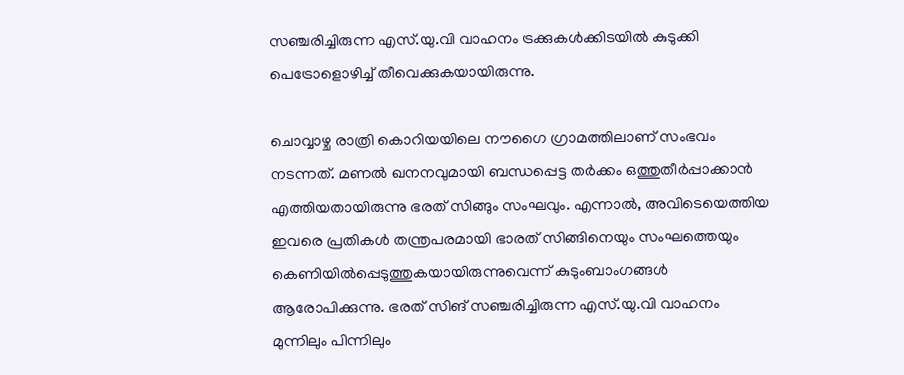സഞ്ചരിച്ചിരുന്ന എസ്.യു.വി വാഹനം ട്രക്കുകൾക്കിടയിൽ കുടുക്കി പെട്രോളൊഴിച്ച് തീവെക്കുകയായിരുന്നു.

ചൊവ്വാഴ്ച രാത്രി കൊറിയയിലെ നൗഗൈ ഗ്രാമത്തിലാണ് സംഭവം നടന്നത്. മണൽ ഖനനവുമായി ബന്ധപ്പെട്ട തർക്കം ഒത്തുതീർപ്പാക്കാൻ എത്തിയതായിരുന്നു ഭരത് സിങ്ങും സംഘവും. എന്നാൽ, അവിടെയെത്തിയ ഇവരെ പ്രതികൾ തന്ത്രപരമായി ഭാരത് സിങ്ങിനെയും സംഘത്തെയും കെണിയിൽപ്പെടുത്തുകയായിരുന്നുവെന്ന് കുടുംബാംഗങ്ങൾ ആരോപിക്കുന്നു. ഭരത് സിങ് സഞ്ചരിച്ചിരുന്ന എസ്.യു.വി വാഹനം മുന്നിലും പിന്നിലും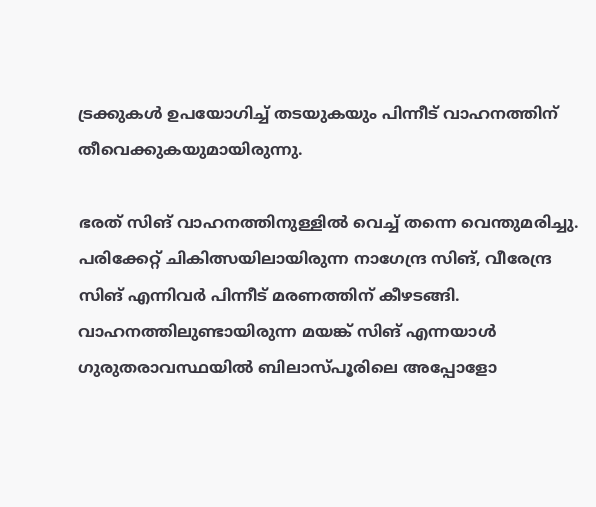ട്രക്കുകൾ ഉപയോഗിച്ച് തടയുകയും പിന്നീട് വാഹനത്തിന് തീവെക്കുകയുമായിരുന്നു.

ഭരത് സിങ് വാഹനത്തിനുള്ളിൽ വെച്ച് തന്നെ വെന്തുമരിച്ചു. പരിക്കേറ്റ് ചികിത്സയിലായിരുന്ന നാഗേന്ദ്ര സിങ്, വീരേന്ദ്ര സിങ് എന്നിവർ പിന്നീട് മരണത്തിന് കീഴടങ്ങി. വാഹനത്തിലുണ്ടായിരുന്ന മയങ്ക് സിങ് എന്നയാൾ ഗുരുതരാവസ്ഥയിൽ ബിലാസ്പൂരിലെ അപ്പോളോ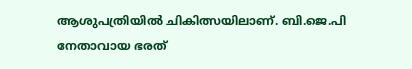ആശുപത്രിയിൽ ചികിത്സയിലാണ്. ബി.ജെ.പി നേതാവായ ഭരത്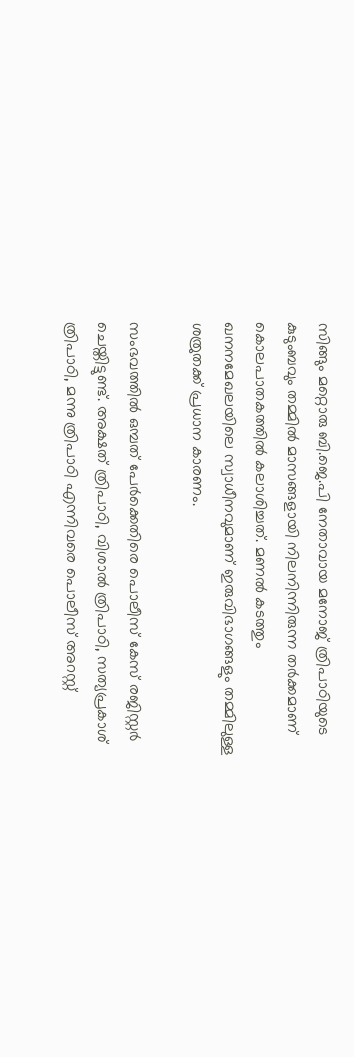സിങ്ങും മറ്റൊരു ബി.ജെ.പി നേതാവായ മനോജ് ത്രിപാഠിയുടെ കുടുംബവും തമ്മിൽ മാസങ്ങളായി നിലനിന്നിരുന്ന തർക്കമാണ് കൊലപാതകത്തിൽ കലാശിച്ചത്. മണൽ കടത്തും ഖനനമേഖലയിലെ സ്വാധീനവുമാണ് ഇരുവിഭാഗങ്ങളും തമ്മിലുള്ള ശത്രുതക്ക് പ്രധാന കാരണം.

സംഭവത്തിൽ ഒമ്പത് പേർക്കെതിരെ പൊലീസ് കേസ് രജിസ്റ്റർ ചെയ്തിട്ടുണ്ട്. അക്ഷത് ത്രിപാഠി, വിശാൽ ത്രിപാഠി, സത്യപ്രകാശ് ത്രിപാഠി, മന്നു ത്രിപാഠി എന്നിവരെ പൊലീസ് അറസ്റ്റ്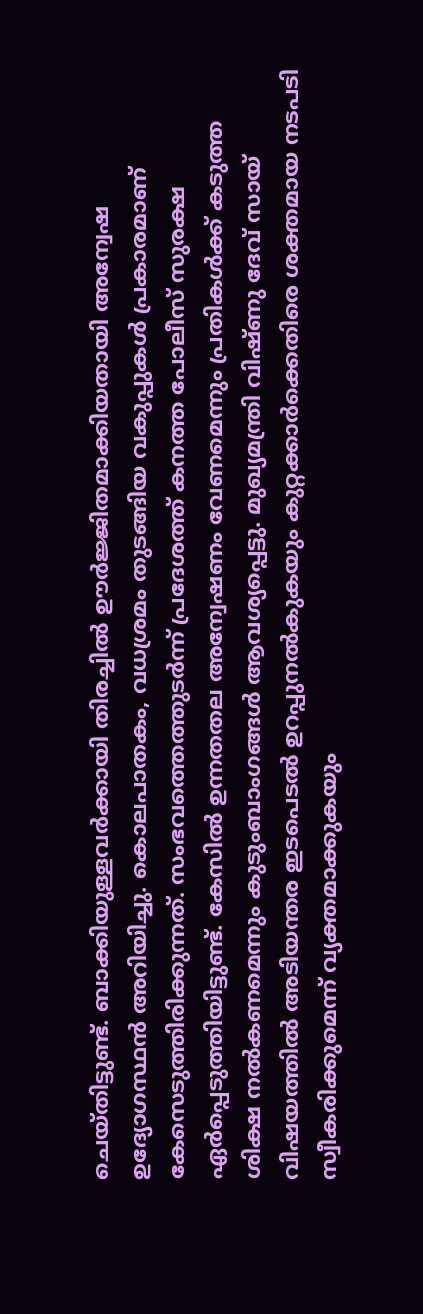ചെയ്തിട്ടുണ്ട്. ബാക്കിയുള്ളവർക്കായി തിരച്ചിൽ ഊർജ്ജിതമാക്കിയതായി അന്വേഷ ഉദ്യോഗസ്ഥൻ അറിയിച്ചു. കൊലപാതകം, വധശ്രമം തുടങ്ങിയ വകുപ്പുകൾ പ്രകാരമാണ് കേസെടുത്തിരിക്കുന്നത്. സംഭവത്തെത്തുടർന്ന് പ്രദേശത്ത് കനത്ത പോലീസ് സുരക്ഷ ഏർപ്പെടുത്തിയിട്ടുണ്ട്. കേസിൽ ഉന്നതതല അന്വേഷണം വേണമെന്നും പ്രതികൾക്ക് കടുത്ത ശിക്ഷ നൽകണമെന്നും കുടുംബാംഗങ്ങൾ ആവശ്യപ്പെട്ടു. മുഖ്യമന്ത്രി വിഷ്ണു ദേവ് സായ് വിഷയത്തിൽ അടിയന്തര ഇടപെടൽ ഉറപ്പുനൽകുകയും കുറ്റക്കാർക്കെതിരെ ശക്തമായ നടപടി സ്വീകരിക്കുമെന്ന് വ്യക്തമാക്കുകയും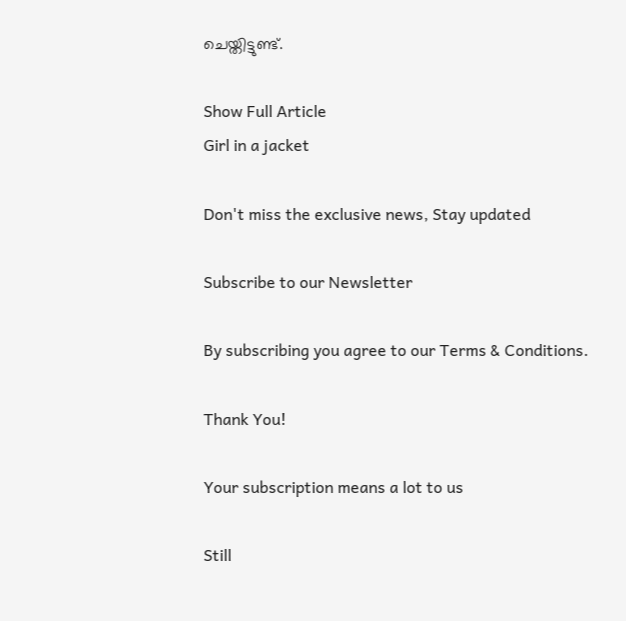ചെയ്തിട്ടുണ്ട്.

Show Full Article
Girl in a jacket

Don't miss the exclusive news, Stay updated

Subscribe to our Newsletter

By subscribing you agree to our Terms & Conditions.

Thank You!

Your subscription means a lot to us

Still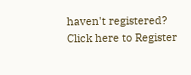haven't registered? Click here to Register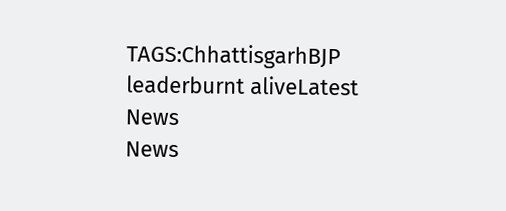TAGS:ChhattisgarhBJP leaderburnt aliveLatest News
News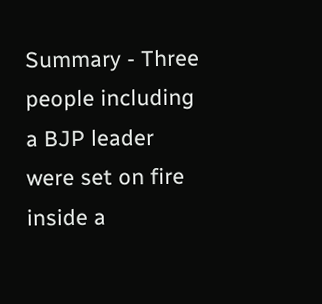Summary - Three people including a BJP leader were set on fire inside a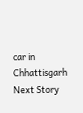car in Chhattisgarh
Next Story